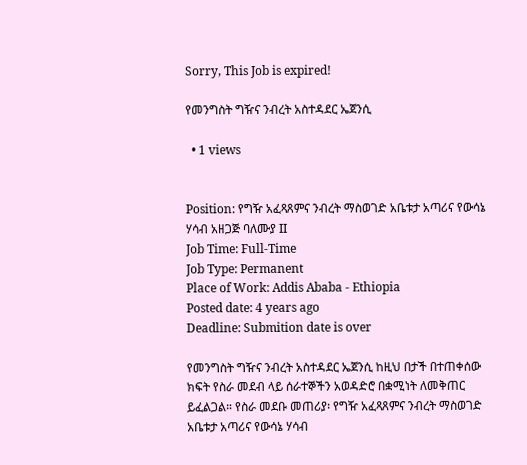Sorry, This Job is expired!

የመንግስት ግዥና ንብረት አስተዳደር ኤጀንሲ

  • 1 views


Position: የግዥ አፈጻጸምና ንብረት ማስወገድ አቤቱታ አጣሪና የውሳኔ ሃሳብ አዘጋጅ ባለሙያ II
Job Time: Full-Time
Job Type: Permanent
Place of Work: Addis Ababa - Ethiopia
Posted date: 4 years ago
Deadline: Submition date is over

የመንግስት ግዥና ንብረት አስተዳደር ኤጀንሲ ከዚህ በታች በተጠቀሰው ክፍት የስራ መደብ ላይ ሰራተኞችን አወዳድሮ በቋሚነት ለመቅጠር ይፈልጋል። የስራ መደቡ መጠሪያ፡ የግዥ አፈጻጸምና ንብረት ማስወገድ አቤቱታ አጣሪና የውሳኔ ሃሳብ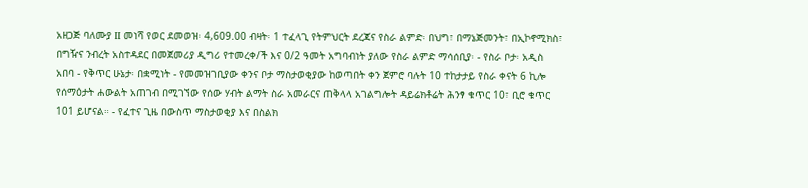አዘጋጅ ባለሙያ II መነሻ የወር ደመወዝ፡ 4,609.00 ብዛት፡ 1 ተፈላጊ የትምህርት ደረጃና የስራ ልምድ፡ በህግ፣ በማኔጅመንት፣ በኢኮኖሚክስ፣ በግዥና ንብረት አስተዳደር በመጀመሪያ ዲግሪ የተመረቀ/ች እና 0/2 ዓመት አግባብነት ያለው የስራ ልምድ ማሳሰቢያ፡ - የስራ ቦታ፡ አዲስ አበባ - የቅጥር ሁኔታ፡ በቋሚነት - የመመዝገቢያው ቀንና ቦታ ማስታወቂያው ከወጣበት ቀን ጀምሮ ባሉት 10 ተከታታይ የስራ ቀናት 6 ኪሎ የሰማዕታት ሐውልት አጠገብ በሚገኘው የሰው ሃብት ልማት ስራ አመራርና ጠቅላላ አገልግሎት ዳይሬክቶሬት ሕንፃ ቁጥር 10፣ ቢሮ ቁጥር 101 ይሆናል። - የፈተና ጊዜ በውስጥ ማስታወቂያ እና በስልክ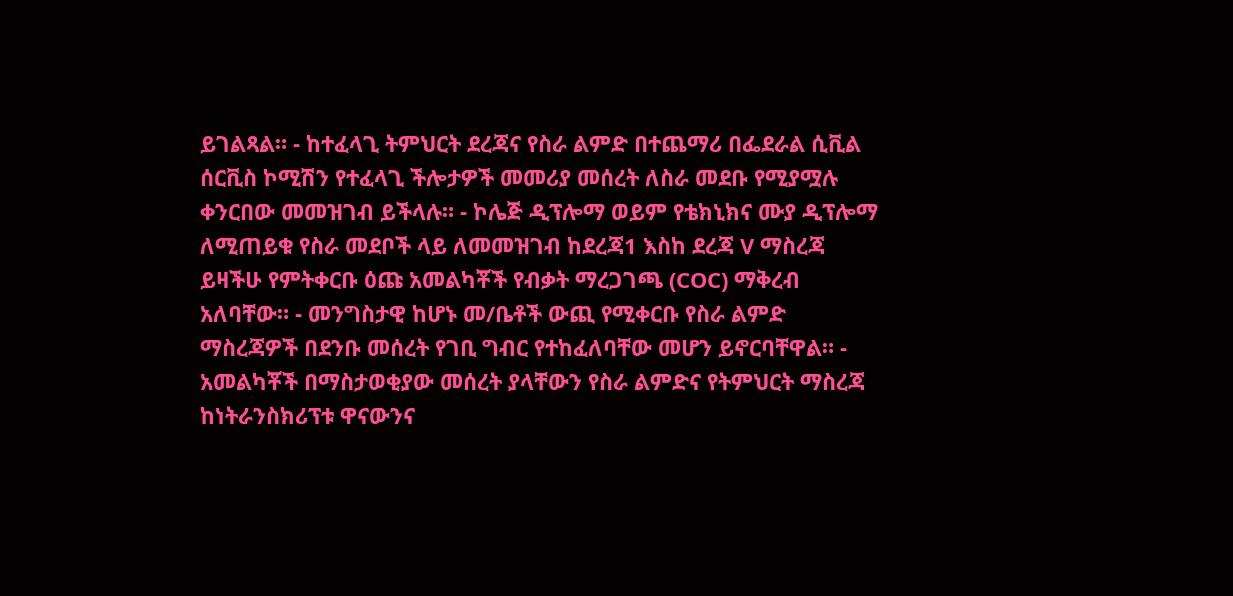ይገልጻል። - ከተፈላጊ ትምህርት ደረጃና የስራ ልምድ በተጨማሪ በፌደራል ሲቪል ሰርቪስ ኮሚሽን የተፈላጊ ችሎታዎች መመሪያ መሰረት ለስራ መደቡ የሚያሟሉ ቀንርበው መመዝገብ ይችላሉ። - ኮሌጅ ዲፕሎማ ወይም የቴክኒክና ሙያ ዲፕሎማ ለሚጠይቁ የስራ መደቦች ላይ ለመመዝገብ ከደረጃ1 እስከ ደረጃ V ማስረጃ ይዛችሁ የምትቀርቡ ዕጩ አመልካቾች የብቃት ማረጋገጫ (COC) ማቅረብ አለባቸው። - መንግስታዊ ከሆኑ መ/ቤቶች ውጪ የሚቀርቡ የስራ ልምድ ማስረጃዎች በደንቡ መሰረት የገቢ ግብር የተከፈለባቸው መሆን ይኖርባቸዋል። - አመልካቾች በማስታወቂያው መሰረት ያላቸውን የስራ ልምድና የትምህርት ማስረጃ ከነትራንስክሪፕቱ ዋናውንና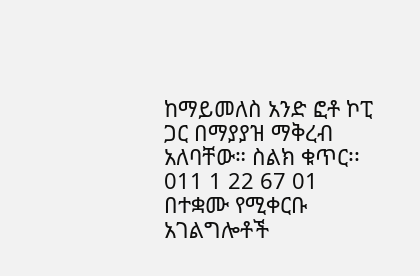ከማይመለስ አንድ ፎቶ ኮፒ ጋር በማያያዝ ማቅረብ አለባቸው። ስልክ ቁጥር፡፡011 1 22 67 01 በተቋሙ የሚቀርቡ አገልግሎቶች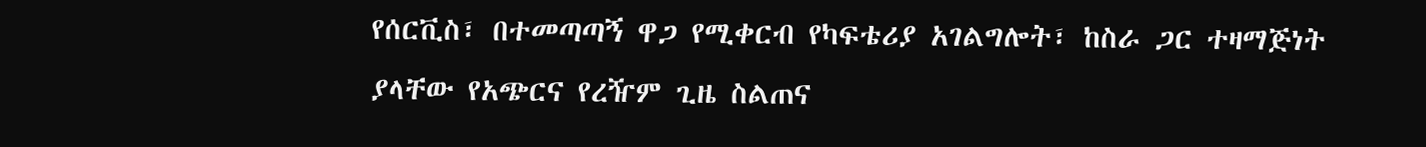የሰርቪስ፣ በተመጣጣኝ ዋጋ የሚቀርብ የካፍቴሪያ አገልግሎት፣ ከስራ ጋር ተዛማጅነት ያላቸው የአጭርና የረዥም ጊዜ ስልጠና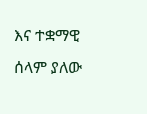እና ተቋማዊ ሰላም ያለው